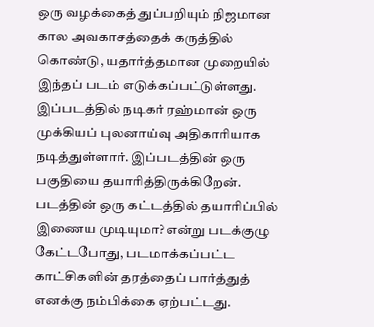ஒரு வழக்கைத் துப்பறியும் நிஜமான கால அவகாசத்தைக் கருத்தில் கொண்டு, யதார்த்தமான முறையில் இந்தப் படம் எடுக்கப்பட்டுள்ளது. இப்படத்தில் நடிகர் ரஹ்மான் ஒரு முக்கியப் புலனாய்வு அதிகாரியாக நடித்துள்ளார். இப்படத்தின் ஒரு பகுதியை தயாரித்திருக்கிறேன். படத்தின் ஒரு கட்டத்தில் தயாரிப்பில் இணைய முடியுமா? என்று படக்குழு கேட்டபோது, படமாக்கப்பட்ட காட்சிகளின் தரத்தைப் பார்த்துத் எனக்கு நம்பிக்கை ஏற்பட்டது.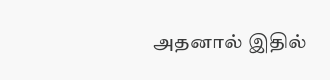அதனால் இதில்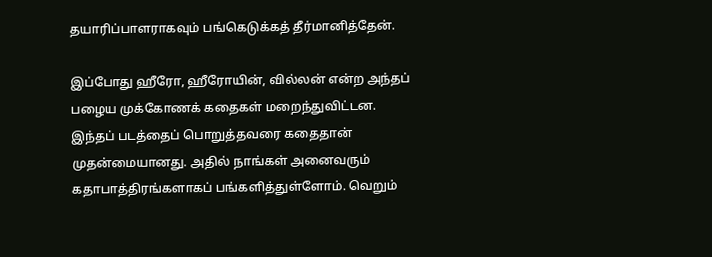தயாரிப்பாளராகவும் பங்கெடுக்கத் தீர்மானித்தேன்.

இப்போது ஹீரோ, ஹீரோயின், வில்லன் என்ற அந்தப் பழைய முக்கோணக் கதைகள் மறைந்துவிட்டன. இந்தப் படத்தைப் பொறுத்தவரை கதைதான் முதன்மையானது. அதில் நாங்கள் அனைவரும் கதாபாத்திரங்களாகப் பங்களித்துள்ளோம். வெறும்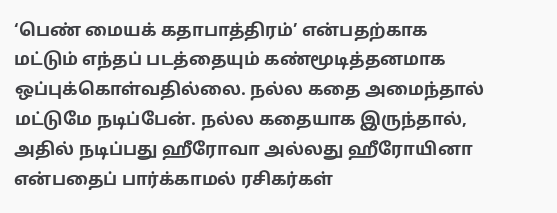‘பெண் மையக் கதாபாத்திரம்’ என்பதற்காக மட்டும் எந்தப் படத்தையும் கண்மூடித்தனமாக ஒப்புக்கொள்வதில்லை. நல்ல கதை அமைந்தால் மட்டுமே நடிப்பேன். நல்ல கதையாக இருந்தால், அதில் நடிப்பது ஹீரோவா அல்லது ஹீரோயினா என்பதைப் பார்க்காமல் ரசிகர்கள்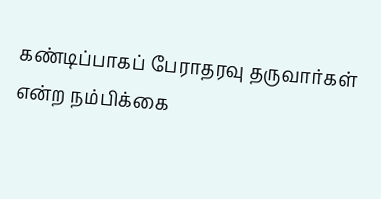கண்டிப்பாகப் பேராதரவு தருவார்கள் என்ற நம்பிக்கை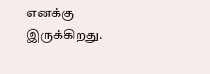எனக்கு இருக்கிறது.